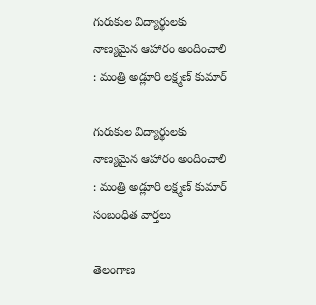గురుకుల విద్యార్థులకు నాణ్యమైన ఆహారం అందించాలి : మంత్రి అడ్లూరి లక్ష్మణ్ కుమార్

గురుకుల విద్యార్థులకు నాణ్యమైన ఆహారం అందించాలి : మంత్రి అడ్లూరి లక్ష్మణ్ కుమార్
సంబంధిత వార్తలు

తెలంగాణ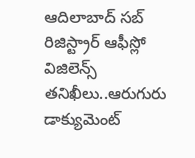ఆదిలాబాద్ సబ్ రిజిస్ట్రార్ ఆఫీస్లో విజిలెన్స్ తనిఖీలు..ఆరుగురు డాక్యుమెంట్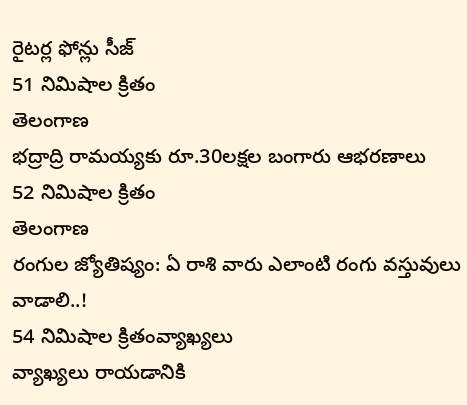రైటర్ల ఫోన్లు సీజ్
51 నిమిషాల క్రితం
తెలంగాణ
భద్రాద్రి రామయ్యకు రూ.30లక్షల బంగారు ఆభరణాలు
52 నిమిషాల క్రితం
తెలంగాణ
రంగుల జ్యోతిష్యం: ఏ రాశి వారు ఎలాంటి రంగు వస్తువులు వాడాలి..!
54 నిమిషాల క్రితంవ్యాఖ్యలు
వ్యాఖ్యలు రాయడానికి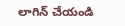లాగిన్ చేయండి